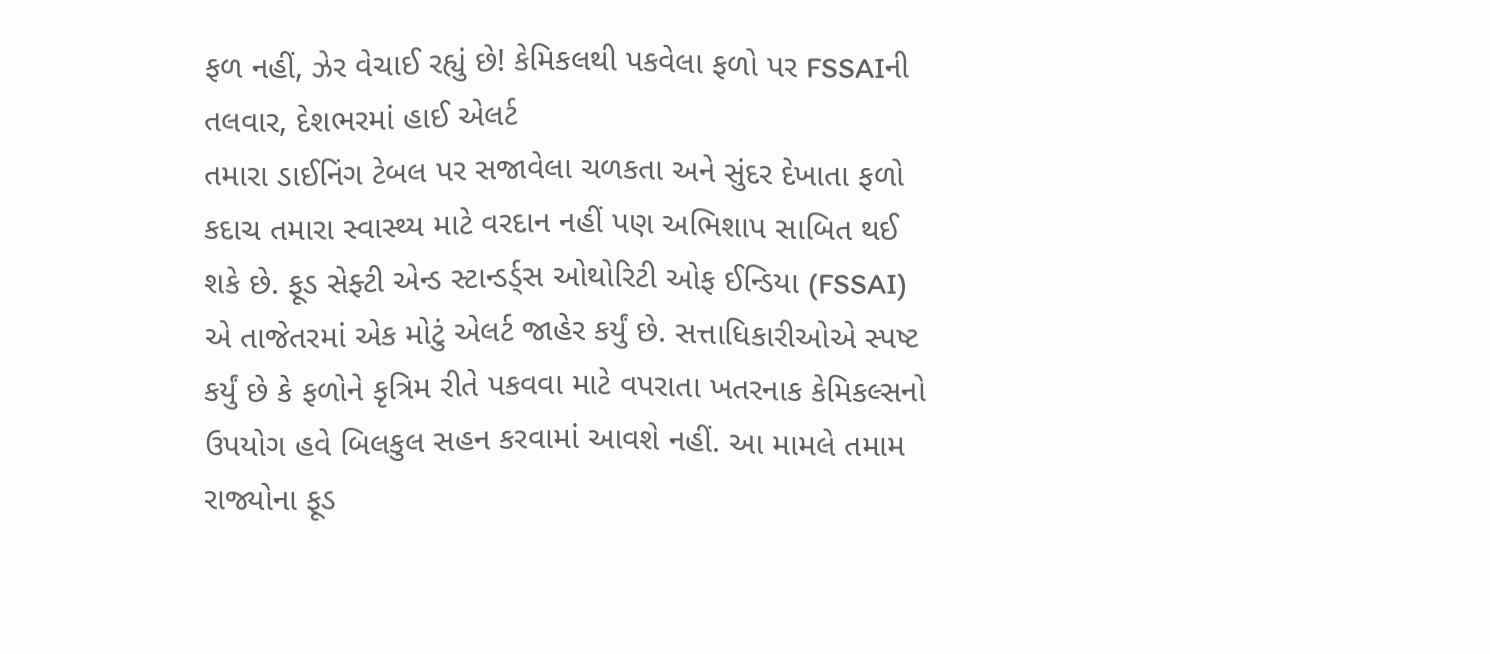ફળ નહીં, ઝેર વેચાઈ રહ્યું છે! કેમિકલથી પકવેલા ફળો પર FSSAIની તલવાર, દેશભરમાં હાઈ એલર્ટ
તમારા ડાઈનિંગ ટેબલ પર સજાવેલા ચળકતા અને સુંદર દેખાતા ફળો કદાચ તમારા સ્વાસ્થ્ય માટે વરદાન નહીં પણ અભિશાપ સાબિત થઈ શકે છે. ફૂડ સેફ્ટી એન્ડ સ્ટાન્ડર્ડ્સ ઓથોરિટી ઓફ ઈન્ડિયા (FSSAI) એ તાજેતરમાં એક મોટું એલર્ટ જાહેર કર્યું છે. સત્તાધિકારીઓએ સ્પષ્ટ કર્યું છે કે ફળોને કૃત્રિમ રીતે પકવવા માટે વપરાતા ખતરનાક કેમિકલ્સનો ઉપયોગ હવે બિલકુલ સહન કરવામાં આવશે નહીં. આ મામલે તમામ રાજ્યોના ફૂડ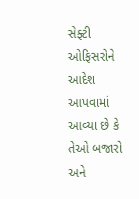સેફ્ટી ઓફિસરોને આદેશ આપવામાં આવ્યા છે કે તેઓ બજારો અને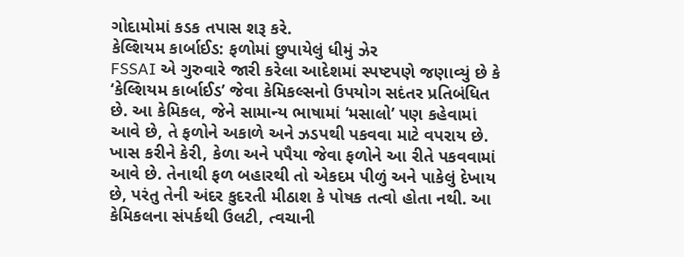ગોદામોમાં કડક તપાસ શરૂ કરે.
કેલ્શિયમ કાર્બાઈડ: ફળોમાં છુપાયેલું ધીમું ઝેર
FSSAI એ ગુરુવારે જારી કરેલા આદેશમાં સ્પષ્ટપણે જણાવ્યું છે કે ‘કેલ્શિયમ કાર્બાઈડ’ જેવા કેમિકલ્સનો ઉપયોગ સદંતર પ્રતિબંધિત છે. આ કેમિકલ, જેને સામાન્ય ભાષામાં ‘મસાલો’ પણ કહેવામાં આવે છે, તે ફળોને અકાળે અને ઝડપથી પકવવા માટે વપરાય છે.
ખાસ કરીને કેરી, કેળા અને પપૈયા જેવા ફળોને આ રીતે પકવવામાં આવે છે. તેનાથી ફળ બહારથી તો એકદમ પીળું અને પાકેલું દેખાય છે, પરંતુ તેની અંદર કુદરતી મીઠાશ કે પોષક તત્વો હોતા નથી. આ કેમિકલના સંપર્કથી ઉલટી, ત્વચાની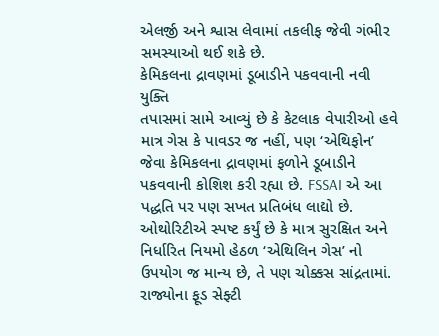એલર્જી અને શ્વાસ લેવામાં તકલીફ જેવી ગંભીર સમસ્યાઓ થઈ શકે છે.
કેમિકલના દ્રાવણમાં ડૂબાડીને પકવવાની નવી યુક્તિ
તપાસમાં સામે આવ્યું છે કે કેટલાક વેપારીઓ હવે માત્ર ગેસ કે પાવડર જ નહીં, પણ ‘એથિફોન’ જેવા કેમિકલના દ્રાવણમાં ફળોને ડૂબાડીને પકવવાની કોશિશ કરી રહ્યા છે. FSSAI એ આ પદ્ધતિ પર પણ સખત પ્રતિબંધ લાદ્યો છે. ઓથોરિટીએ સ્પષ્ટ કર્યું છે કે માત્ર સુરક્ષિત અને નિર્ધારિત નિયમો હેઠળ ‘એથિલિન ગેસ’ નો ઉપયોગ જ માન્ય છે, તે પણ ચોક્કસ સાંદ્રતામાં.
રાજ્યોના ફૂડ સેફ્ટી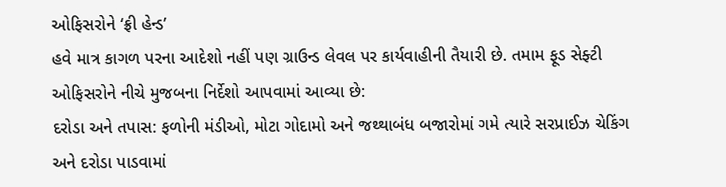ઓફિસરોને ‘ફ્રી હેન્ડ’
હવે માત્ર કાગળ પરના આદેશો નહીં પણ ગ્રાઉન્ડ લેવલ પર કાર્યવાહીની તૈયારી છે. તમામ ફૂડ સેફ્ટી ઓફિસરોને નીચે મુજબના નિર્દેશો આપવામાં આવ્યા છે:
દરોડા અને તપાસ: ફળોની મંડીઓ, મોટા ગોદામો અને જથ્થાબંધ બજારોમાં ગમે ત્યારે સરપ્રાઈઝ ચેકિંગ અને દરોડા પાડવામાં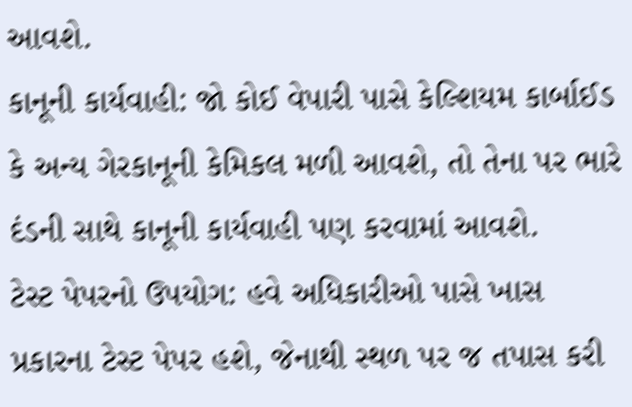આવશે.
કાનૂની કાર્યવાહી: જો કોઈ વેપારી પાસે કેલ્શિયમ કાર્બાઈડ કે અન્ય ગેરકાનૂની કેમિકલ મળી આવશે, તો તેના પર ભારે દંડની સાથે કાનૂની કાર્યવાહી પણ કરવામાં આવશે.
ટેસ્ટ પેપરનો ઉપયોગ: હવે અધિકારીઓ પાસે ખાસ પ્રકારના ટેસ્ટ પેપર હશે, જેનાથી સ્થળ પર જ તપાસ કરી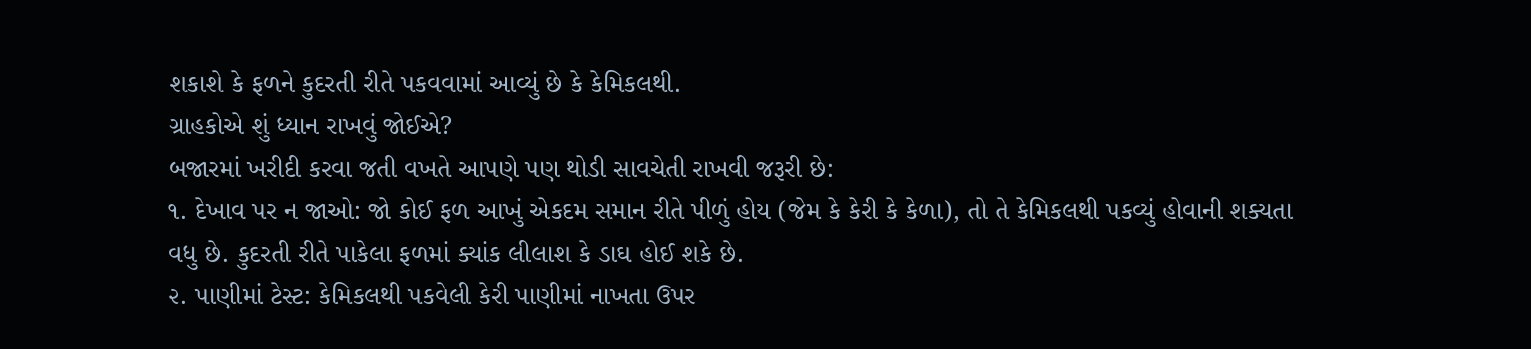શકાશે કે ફળને કુદરતી રીતે પકવવામાં આવ્યું છે કે કેમિકલથી.
ગ્રાહકોએ શું ધ્યાન રાખવું જોઈએ?
બજારમાં ખરીદી કરવા જતી વખતે આપણે પણ થોડી સાવચેતી રાખવી જરૂરી છે:
૧. દેખાવ પર ન જાઓ: જો કોઈ ફળ આખું એકદમ સમાન રીતે પીળું હોય (જેમ કે કેરી કે કેળા), તો તે કેમિકલથી પકવ્યું હોવાની શક્યતા વધુ છે. કુદરતી રીતે પાકેલા ફળમાં ક્યાંક લીલાશ કે ડાઘ હોઈ શકે છે.
૨. પાણીમાં ટેસ્ટ: કેમિકલથી પકવેલી કેરી પાણીમાં નાખતા ઉપર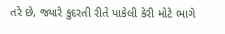તરે છે, જ્યારે કુદરતી રીતે પાકેલી કેરી મોટે ભાગે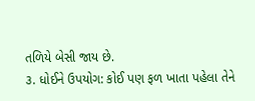તળિયે બેસી જાય છે.
૩. ધોઈને ઉપયોગ: કોઈ પણ ફળ ખાતા પહેલા તેને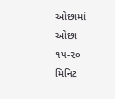ઓછામાં ઓછા ૧૫-૨૦ મિનિટ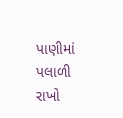પાણીમાં પલાળી રાખો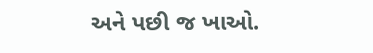અને પછી જ ખાઓ.